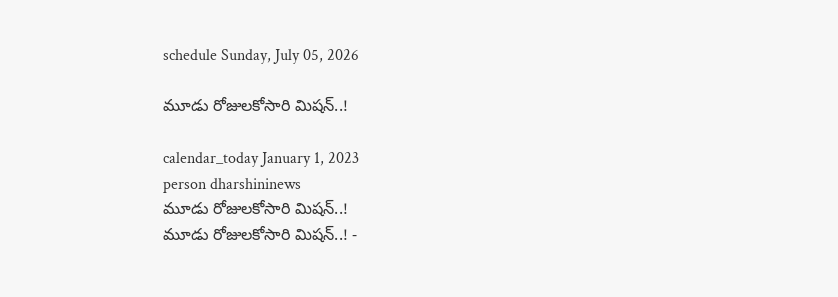schedule Sunday, July 05, 2026

మూడు రోజులకోసారి మిషన్‌..!

calendar_today January 1, 2023
person dharshininews
మూడు రోజులకోసారి మిషన్‌..!
మూడు రోజులకోసారి మిషన్‌..! -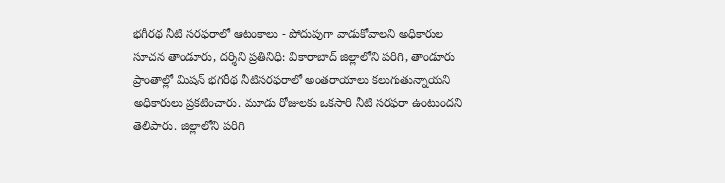భగీరథ నీటి సరఫరాలో ఆటంకాలు - పోదుపుగా వాడుకోవాలని అధికారుల సూచన తాండూరు, దర్శిని ప్రతినిధి: వికారాబాద్‌ జిల్లాలోని పరిగి, తాండూరు ప్రాంతాల్లో మిషన్ భగరీథ నీటిసరఫరాలో అంతరాయాలు కలుగుతున్నాయని అధికారులు ప్రకటించారు. మూడు రోజులకు ఒకసారి నీటి సరఫరా ఉంటుందని తెలిపారు. జిల్లాలోని పరిగి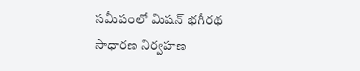సమీపంలో మిషన్‌ భగీరథ సాధారణ నిర్వహణ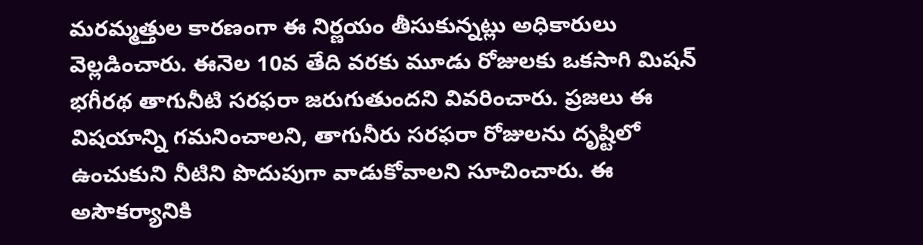మరమ్మత్తుల కారణంగా ఈ నిర్ణయం తీసుకున్నట్లు అధికారులు వెల్లడించారు. ఈనెల 10వ తేది వరకు మూడు రోజులకు ఒకసాగి మిషన్‌ భగీరథ తాగునీటి సరఫరా జరుగుతుందని వివరించారు. ప్రజలు ఈ విషయాన్ని గమనించాలని, తాగునీరు సరఫరా రోజులను దృష్టిలో ఉంచుకుని నీటిని పొదుపుగా వాడుకోవాలని సూచించారు. ఈ అసౌకర్యానికి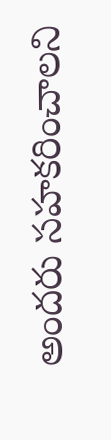అందరు సహకరించాలని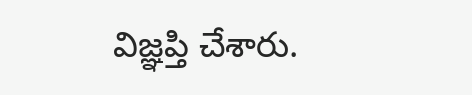విజ్ఞప్తి చేశారు.